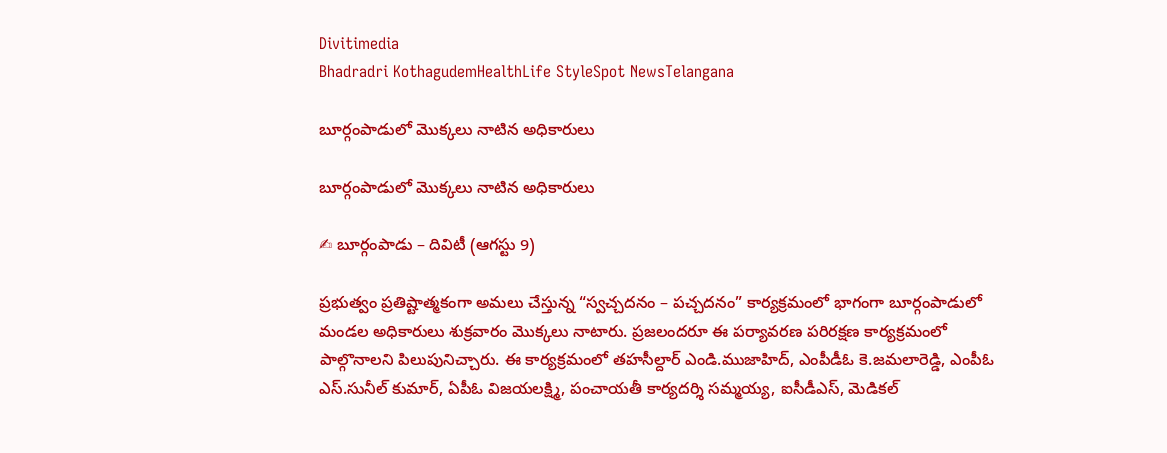Divitimedia
Bhadradri KothagudemHealthLife StyleSpot NewsTelangana

బూర్గంపాడులో మొక్కలు నాటిన అధికారులు

బూర్గంపాడులో మొక్కలు నాటిన అధికారులు

✍ బూర్గంపాడు – దివిటీ (ఆగస్టు 9)

ప్రభుత్వం ప్రతిష్టాత్మకంగా అమలు చేస్తున్న “స్వచ్చదనం – పచ్చదనం” కార్యక్రమంలో భాగంగా బూర్గంపాడులో మండల అధికారులు శుక్రవారం మొక్కలు నాటారు. ప్రజలందరూ ఈ పర్యావరణ పరిరక్షణ కార్యక్రమంలో పాల్గొనాలని పిలుపునిచ్చారు. ఈ కార్యక్రమంలో తహసీల్దార్ ఎండి.ముజాహిద్, ఎంపీడీఓ కె.జమలారెడ్డి, ఎంపీఓ ఎస్.సునీల్ కుమార్, ఏపీఓ విజయలక్ష్మి, పంచాయతీ కార్యదర్శి సమ్మయ్య, ఐసీడీఎస్, మెడికల్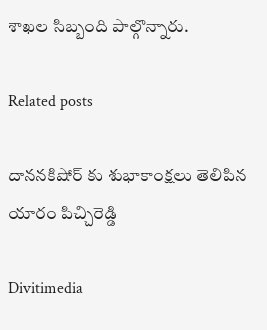శాఖల సిబ్బంది పాల్గొన్నారు.

Related posts

దాననకిషోర్ కు శుభాకాంక్షలు తెలిపిన యారం పిచ్చిరెడ్డి

Divitimedia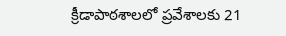క్రీడాపాఠశాలలో ప్రవేశాలకు 21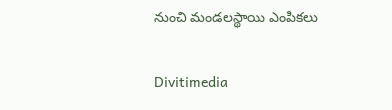నుంచి మండలస్థాయి ఎంపికలు

Divitimedia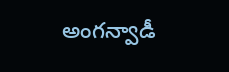అంగన్వాడీ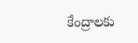కేంద్రాలకు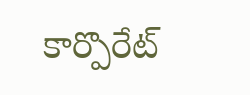కార్పొరేట్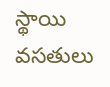స్థాయి వసతులు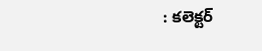: కలెక్టర్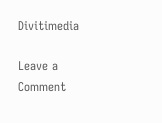Divitimedia

Leave a Comment